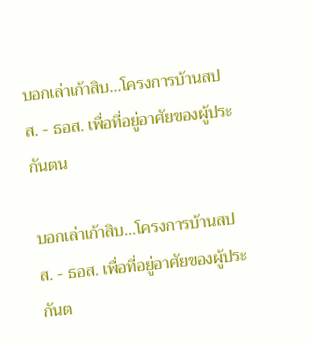บอกเล่าเก้าสิบ...โครงการบ้านสปส. - ธอส. เพื่อที่อยู่อาศัยของผู้ประกันตน

บอกเล่าเก้าสิบ...โครงการบ้านสปส. - ธอส. เพื่อที่อยู่อาศัยของผู้ประกันต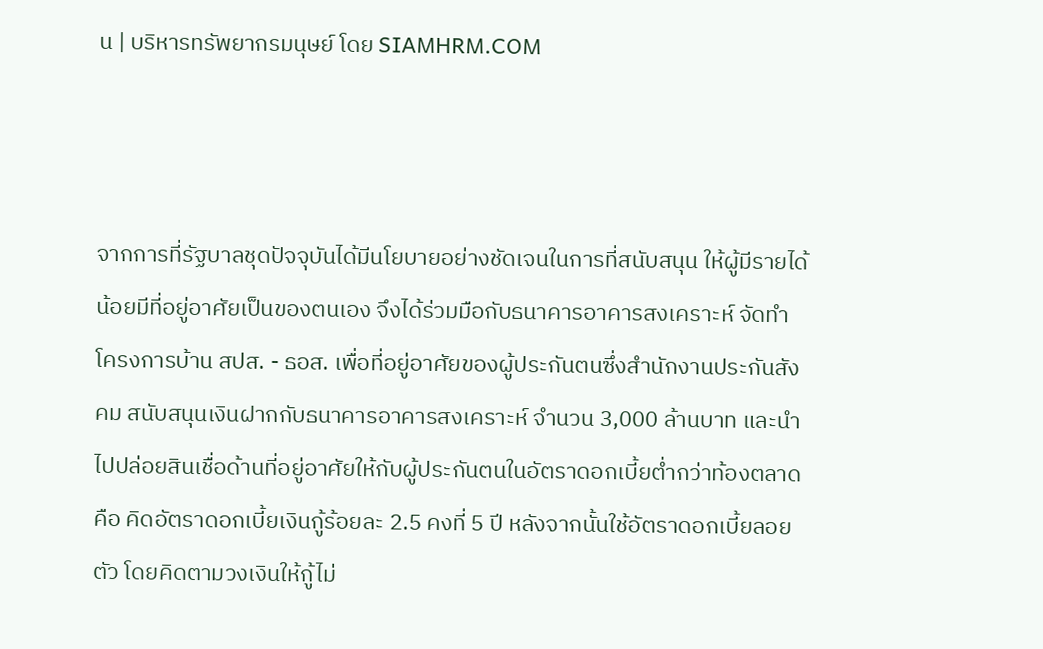น | บริหารทรัพยากรมนุษย์ โดย SIAMHRM.COM



จากการที่รัฐบาลชุดปัจจุบันได้มีนโยบายอย่างชัดเจนในการที่สนับสนุน ให้ผู้มีรายได้น้อยมีที่อยู่อาศัยเป็นของตนเอง จึงได้ร่วมมือกับธนาคารอาคารสงเคราะห์ จัดทำโครงการบ้าน สปส. - ธอส. เพื่อที่อยู่อาศัยของผู้ประกันตนซึ่งสำนักงานประกันสังคม สนับสนุนเงินฝากกับธนาคารอาคารสงเคราะห์ จำนวน 3,000 ล้านบาท และนำไปปล่อยสินเชื่อด้านที่อยู่อาศัยให้กับผู้ประกันตนในอัตราดอกเบี้ยต่ำกว่าท้องตลาด คือ คิดอัตราดอกเบี้ยเงินกู้ร้อยละ 2.5 คงที่ 5 ปี หลังจากนั้นใช้อัตราดอกเบี้ยลอยตัว โดยคิดตามวงเงินให้กู้ไม่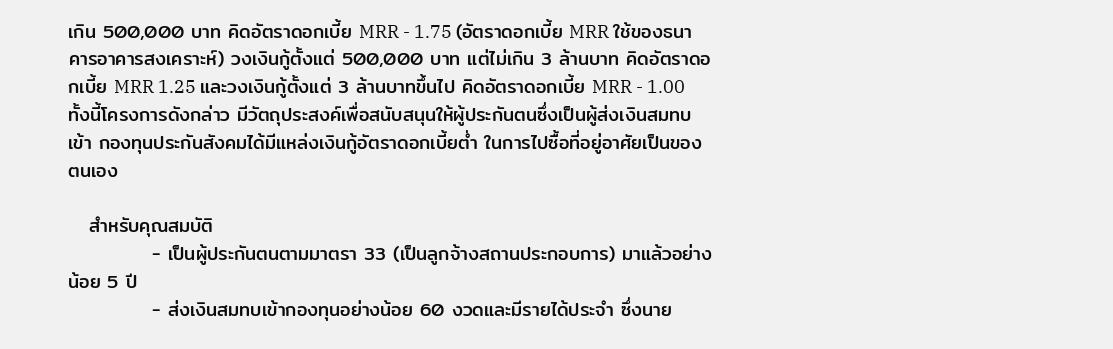เกิน 500,000 บาท คิดอัตราดอกเบี้ย MRR - 1.75 (อัตราดอกเบี้ย MRR ใช้ของธนาคารอาคารสงเคราะห์) วงเงินกู้ตั้งแต่ 500,000 บาท แต่ไม่เกิน 3 ล้านบาท คิดอัตราดอกเบี้ย MRR 1.25 และวงเงินกู้ตั้งแต่ 3 ล้านบาทขึ้นไป คิดอัตราดอกเบี้ย MRR - 1.00 ทั้งนี้โครงการดังกล่าว มีวัตถุประสงค์เพื่อสนับสนุนให้ผู้ประกันตนซึ่งเป็นผู้ส่งเงินสมทบเข้า กองทุนประกันสังคมได้มีแหล่งเงินกู้อัตราดอกเบี้ยต่ำ ในการไปซื้อที่อยู่อาศัยเป็นของตนเอง

   สำหรับคุณสมบัติ
            - เป็นผู้ประกันตนตามมาตรา 33 (เป็นลูกจ้างสถานประกอบการ) มาแล้วอย่างน้อย 5 ปี
            - ส่งเงินสมทบเข้ากองทุนอย่างน้อย 60 งวดและมีรายได้ประจำ ซึ่งนาย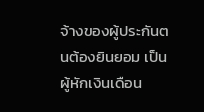จ้างของผู้ประกันตนต้องยินยอม เป็นผู้หักเงินเดือน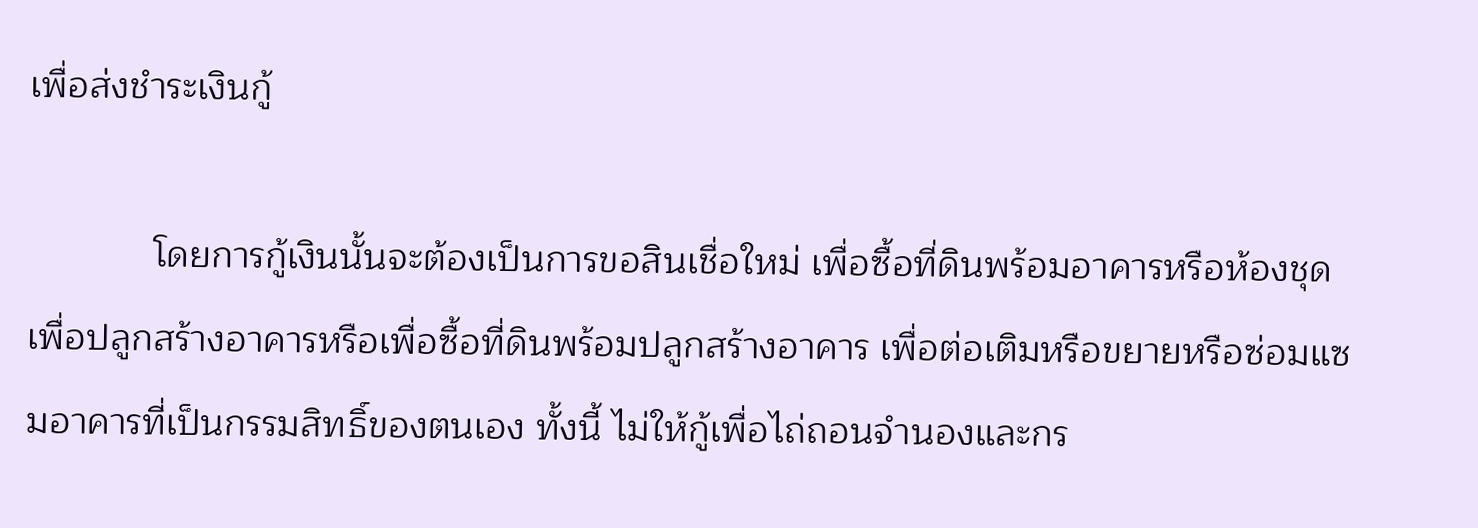เพื่อส่งชำระเงินกู้

            โดยการกู้เงินนั้นจะต้องเป็นการขอสินเชื่อใหม่ เพื่อซื้อที่ดินพร้อมอาคารหรือห้องชุด เพื่อปลูกสร้างอาคารหรือเพื่อซื้อที่ดินพร้อมปลูกสร้างอาคาร เพื่อต่อเติมหรือขยายหรือซ่อมแซมอาคารที่เป็นกรรมสิทธิ์ของตนเอง ทั้งนี้ ไม่ให้กู้เพื่อไถ่ถอนจำนองและกร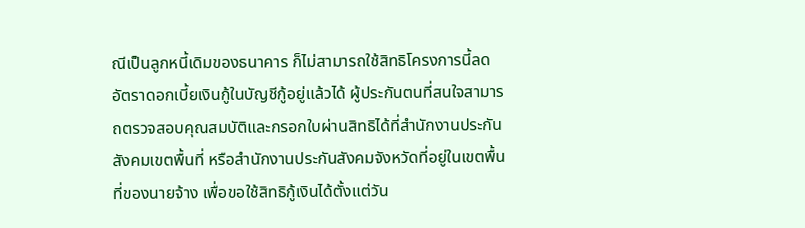ณีเป็นลูกหนี้เดิมของธนาคาร ก็ไม่สามารถใช้สิทธิโครงการนี้ลดอัตราดอกเบี้ยเงินกู้ในบัญชีกู้อยู่แล้วได้ ผู้ประกันตนที่สนใจสามารถตรวจสอบคุณสมบัติและกรอกใบผ่านสิทธิได้ที่สำนักงานประกันสังคมเขตพื้นที่ หรือสำนักงานประกันสังคมจังหวัดที่อยู่ในเขตพื้นที่ของนายจ้าง เพื่อขอใช้สิทธิกู้เงินได้ตั้งแต่วัน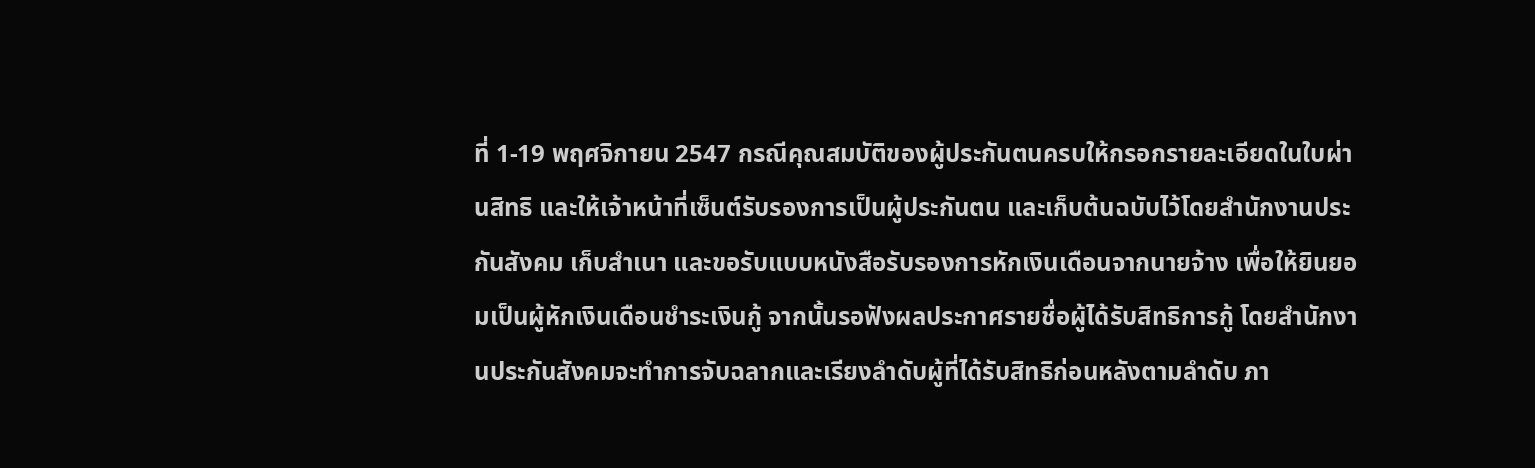ที่ 1-19 พฤศจิกายน 2547 กรณีคุณสมบัติของผู้ประกันตนครบให้กรอกรายละเอียดในใบผ่านสิทธิ และให้เจ้าหน้าที่เซ็นต์รับรองการเป็นผู้ประกันตน และเก็บต้นฉบับไว้โดยสำนักงานประกันสังคม เก็บสำเนา และขอรับแบบหนังสือรับรองการหักเงินเดือนจากนายจ้าง เพื่อให้ยินยอมเป็นผู้หักเงินเดือนชำระเงินกู้ จากนั้นรอฟังผลประกาศรายชื่อผู้ได้รับสิทธิการกู้ โดยสำนักงานประกันสังคมจะทำการจับฉลากและเรียงลำดับผู้ที่ได้รับสิทธิก่อนหลังตามลำดับ ภา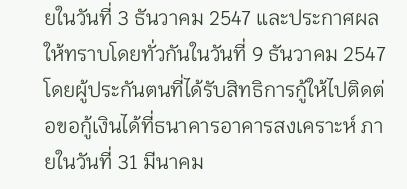ยในวันที่ 3 ธันวาคม 2547 และประกาศผลให้ทราบโดยทั่วกันในวันที่ 9 ธันวาคม 2547 โดยผู้ประกันตนที่ได้รับสิทธิการกู้ให้ไปติดต่อขอกู้เงินได้ที่ธนาคารอาคารสงเคราะห์ ภายในวันที่ 31 มีนาคม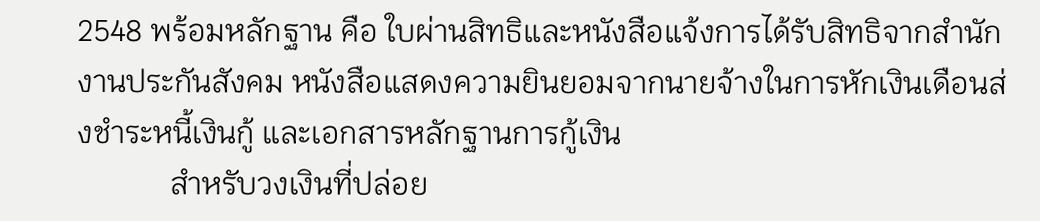2548 พร้อมหลักฐาน คือ ใบผ่านสิทธิและหนังสือแจ้งการได้รับสิทธิจากสำนักงานประกันสังคม หนังสือแสดงความยินยอมจากนายจ้างในการหักเงินเดือนส่งชำระหนี้เงินกู้ และเอกสารหลักฐานการกู้เงิน
            สำหรับวงเงินที่ปล่อย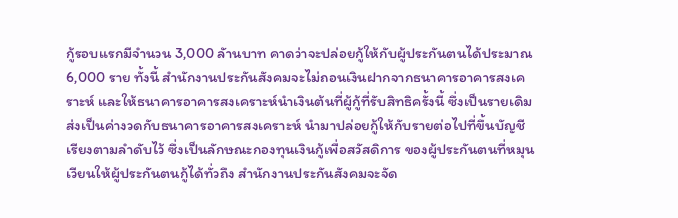กู้รอบแรกมีจำนวน 3,000 ลัานบาท คาดว่าจะปล่อยกู้ให้กับผู้ประกันตนได้ประมาณ 6,000 ราย ทั้งนี้ สำนักงานประกันสังคมจะไม่ถอนเงินฝากจากธนาคารอาคารสงเคราะห์ และให้ธนาคารอาคารสงเคราะห์นำเงินต้นที่ผู้กู้ที่รับสิทธิครั้งนี้ ซึ่งเป็นรายเดิมส่งเป็นค่างวดกับธนาคารอาคารสงเคราะห์ นำมาปล่อยกู้ให้กับรายต่อไปที่ขึ้นบัญชีเรียงตามลำดับไว้ ซึ่งเป็นลักษณะกองทุนเงินกู้เพื่อสวัสดิการ ของผู้ประกันตนที่หมุนเวียนให้ผู้ประกันตนกู้ได้ทั่วถึง สำนักงานประกันสังคมจะจัด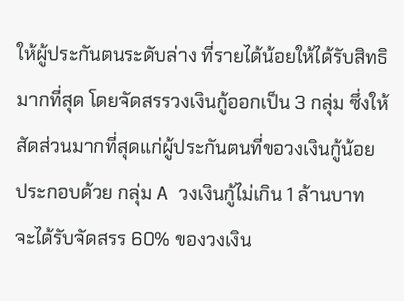ให้ผู้ประกันตนระดับล่าง ที่รายได้น้อยให้ได้รับสิทธิมากที่สุด โดยจัดสรรวงเงินกู้ออกเป็น 3 กลุ่ม ซึ่งให้สัดส่วนมากที่สุดแก่ผู้ประกันตนที่ขอวงเงินกู้น้อย ประกอบด้วย กลุ่ม A วงเงินกู้ไม่เกิน 1 ล้านบาท จะได้รับจัดสรร 60% ของวงเงิน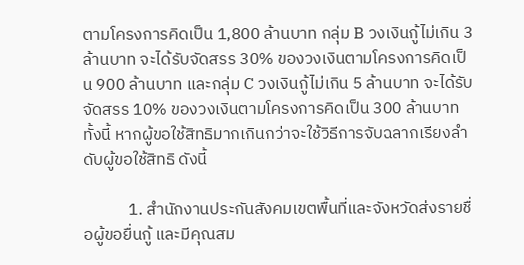ตามโครงการคิดเป็น 1,800 ล้านบาท กลุ่ม B วงเงินกู้ไม่เกิน 3 ล้านบาท จะได้รับจัดสรร 30% ของวงเงินตามโครงการคิดเป็น 900 ล้านบาท และกลุ่ม C วงเงินกู้ไม่เกิน 5 ล้านบาท จะได้รับจัดสรร 10% ของวงเงินตามโครงการคิดเป็น 300 ล้านบาท ทั้งนี้ หากผู้ขอใช้สิทธิมากเกินกว่าจะใช้วิธีการจับฉลากเรียงลำดับผู้ขอใช้สิทธิ ดังนี้

            1. สำนักงานประกันสังคมเขตพื้นที่และจังหวัดส่งรายชื่อผู้ขอยื่นกู้ และมีคุณสม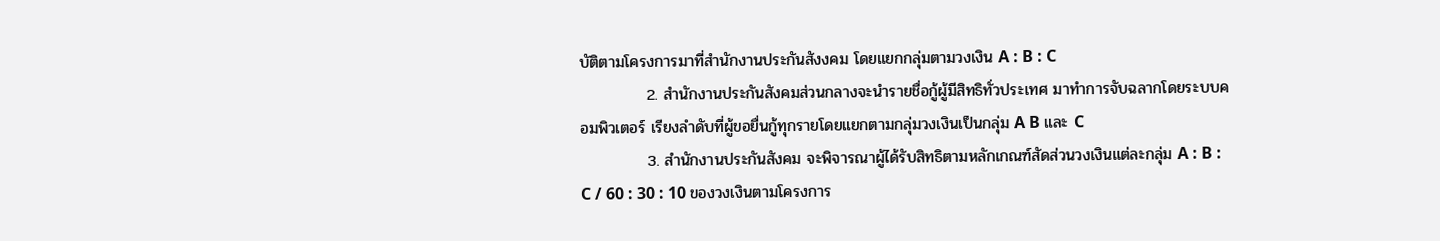บัติตามโครงการมาที่สำนักงานประกันสังงคม โดยแยกกลุ่มตามวงเงิน A : B : C
            2. สำนักงานประกันสังคมส่วนกลางจะนำรายชื่อกู้ผู้มีสิทธิทั่วประเทศ มาทำการจับฉลากโดยระบบคอมพิวเตอร์ เรียงลำดับที่ผู้ขอยื่นกู้ทุกรายโดยแยกตามกลุ่มวงเงินเป็นกลุ่ม A B และ C
            3. สำนักงานประกันสังคม จะพิจารณาผู้ได้รับสิทธิตามหลักเกณฑ์สัดส่วนวงเงินแต่ละกลุ่ม A : B : C / 60 : 30 : 10 ของวงเงินตามโครงการ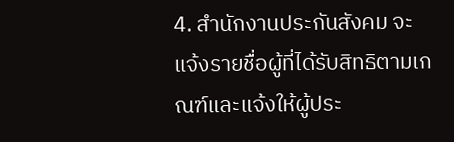4. สำนักงานประกันสังคม จะแจ้งรายชื่อผู้ที่ได้รับสิทธิตามเกณฑ์และแจ้งให้ผู้ประ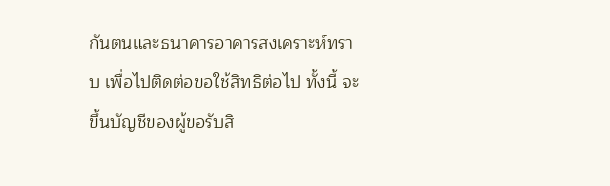กันตนและธนาคารอาคารสงเคราะห์ทราบ เพื่อไปติดต่อขอใช้สิทธิต่อไป ทั้งนี้ จะขึ้นบัญชีของผู้ขอรับสิ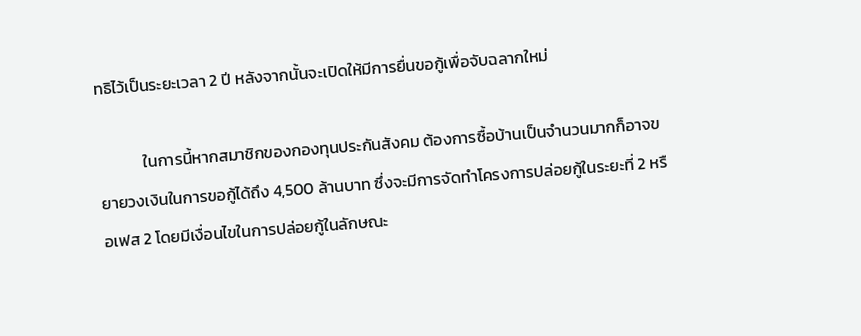ทธิไว้เป็นระยะเวลา 2 ปี หลังจากนั้นจะเปิดให้มีการยื่นขอกู้เพื่อจับฉลากใหม่

            ในการนี้หากสมาชิกของกองทุนประกันสังคม ต้องการซื้อบ้านเป็นจำนวนมากก็อาจขยายวงเงินในการขอกู้ได้ถึง 4,500 ล้านบาท ซึ่งจะมีการจัดทำโครงการปล่อยกู้ในระยะที่ 2 หรือเฟส 2 โดยมีเงื่อนไขในการปล่อยกู้ในลักษณะ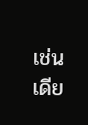เช่นเดีย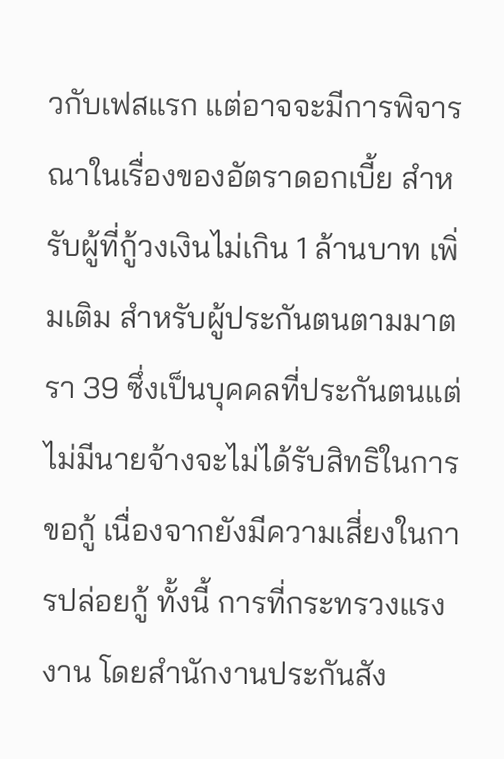วกับเฟสแรก แต่อาจจะมีการพิจารณาในเรื่องของอัตราดอกเบี้ย สำหรับผู้ที่กู้วงเงินไม่เกิน 1 ล้านบาท เพิ่มเติม สำหรับผู้ประกันตนตามมาตรา 39 ซึ่งเป็นบุคคลที่ประกันตนแต่ไม่มีนายจ้างจะไม่ได้รับสิทธิในการขอกู้ เนื่องจากยังมีความเสี่ยงในการปล่อยกู้ ทั้งนี้ การที่กระทรวงแรงงาน โดยสำนักงานประกันสัง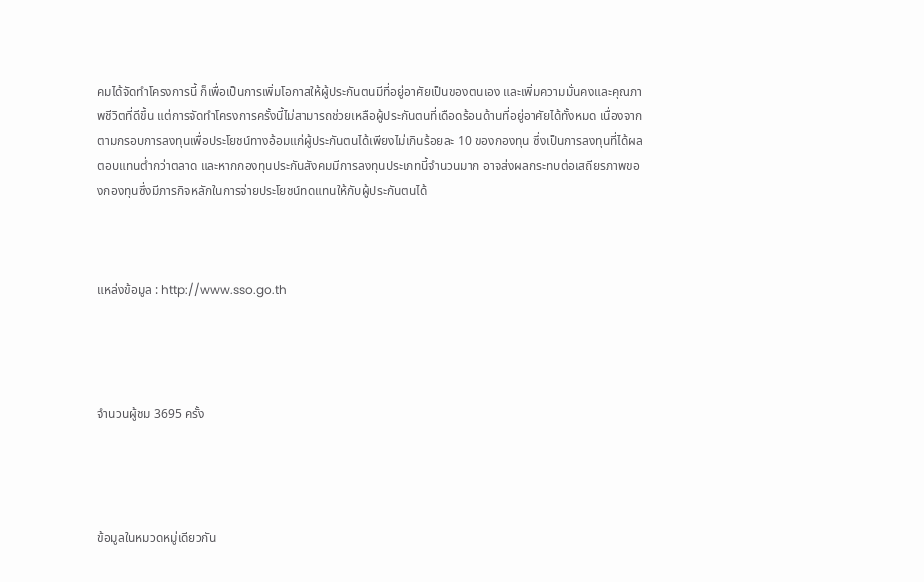คมได้จัดทำโครงการนี้ ก็เพื่อเป็นการเพิ่มโอกาสให้ผู้ประกันตนมีที่อยู่อาศัยเป็นของตนเอง และเพิ่มความมั่นคงและคุณภาพชีวิตที่ดีขึ้น แต่การจัดทำโครงการครั้งนี้ไม่สามารถช่วยเหลือผู้ประกันตนที่เดือดร้อนด้านที่อยู่อาศัยได้ทั้งหมด เนื่องจากตามกรอบการลงทุนเพื่อประโยชน์ทางอ้อมแก่ผู้ประกันตนได้เพียงไม่เกินร้อยละ 10 ของกองทุน ซึ่งเป็นการลงทุนที่ได้ผลตอบแทนต่ำกว่าตลาด และหากกองทุนประกันสังคมมีการลงทุนประเภทนี้จำนวนมาก อาจส่งผลกระทบต่อเสถียรภาพของกองทุนซึ่งมีภารกิจหลักในการจ่ายประโยชน์ทดแทนให้กับผู้ประกันตนได้



แหล่งข้อมูล : http://www.sso.go.th




จำนวนผู้ชม 3695 ครั้ง




ข้อมูลในหมวดหมู่เดียวกัน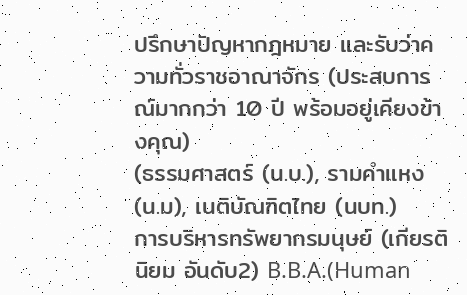ปรึกษาปัญหากฎหมาย และรับว่าความทั่วราชอาณาจักร (ประสบการณ์มากกว่า 10 ปี พร้อมอยู่เคียงข้างคุณ)
(ธรรมศาสตร์ (น.บ.), รามคำแหง (น.ม), เนติบัณฑิตไทย (นบท.)
การบริหารทรัพยากรมนุษย์ (เกียรตินิยม อันดับ2) B.B.A.(Human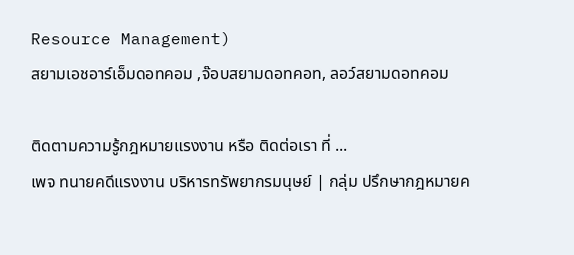Resource Management)
สยามเอชอาร์เอ็มดอทคอม ,จ๊อบสยามดอทคอท, ลอว์สยามดอทคอม

ติดตามความรู้กฎหมายแรงงาน หรือ ติดต่อเรา ที่ ...
เพจ ทนายคดีแรงงาน บริหารทรัพยากรมนุษย์ | กลุ่ม ปรึกษากฎหมายค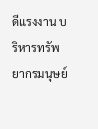ดีแรงงาน บริหารทรัพยากรมนุษย์